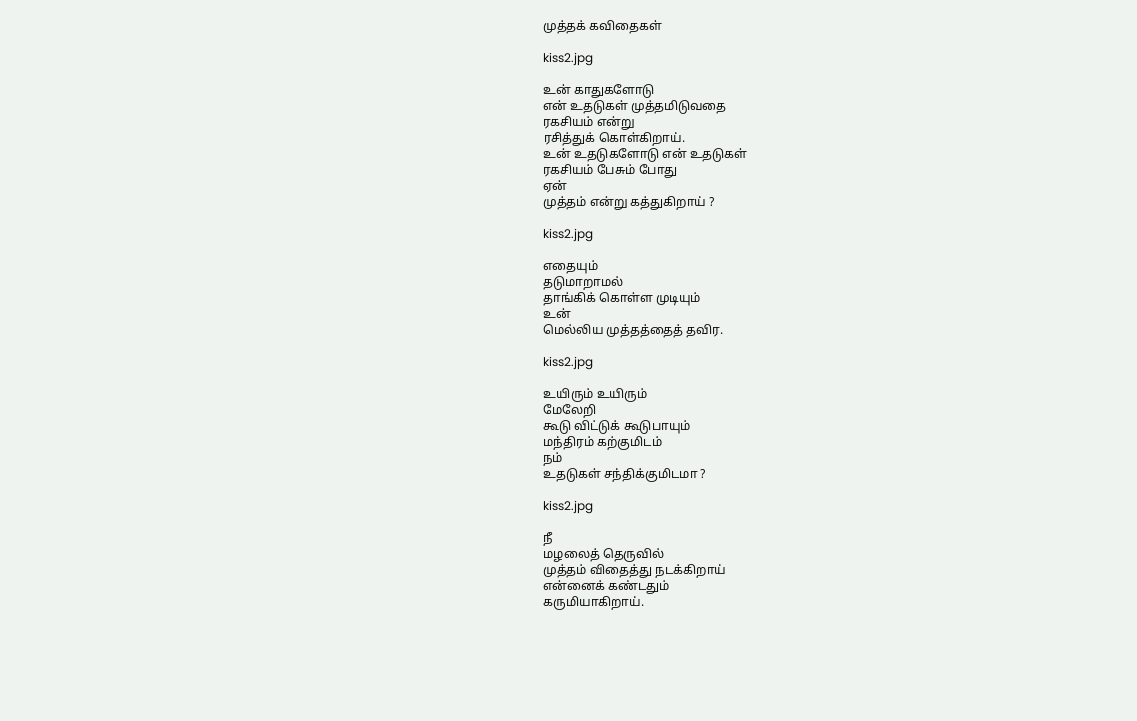முத்தக் கவிதைகள்

kiss2.jpg

உன் காதுகளோடு
என் உதடுகள் முத்தமிடுவதை
ரகசியம் என்று
ரசித்துக் கொள்கிறாய்.
உன் உதடுகளோடு என் உதடுகள்
ரகசியம் பேசும் போது
ஏன்
முத்தம் என்று கத்துகிறாய் ?

kiss2.jpg

எதையும்
தடுமாறாமல்
தாங்கிக் கொள்ள முடியும்
உன்
மெல்லிய முத்தத்தைத் தவிர.

kiss2.jpg

உயிரும் உயிரும்
மேலேறி
கூடு விட்டுக் கூடுபாயும்
மந்திரம் கற்குமிடம்
நம்
உதடுகள் சந்திக்குமிடமா ?

kiss2.jpg

நீ
மழலைத் தெருவில்
முத்தம் விதைத்து நடக்கிறாய்
என்னைக் கண்டதும்
கருமியாகிறாய்.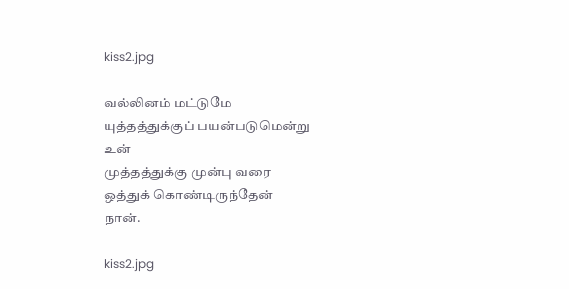kiss2.jpg

வல்லினம் மட்டுமே
யுத்தத்துக்குப் பயன்படுமென்று
உன்
முத்தத்துக்கு முன்பு வரை
ஒத்துக் கொண்டிருந்தேன்
நான்.

kiss2.jpg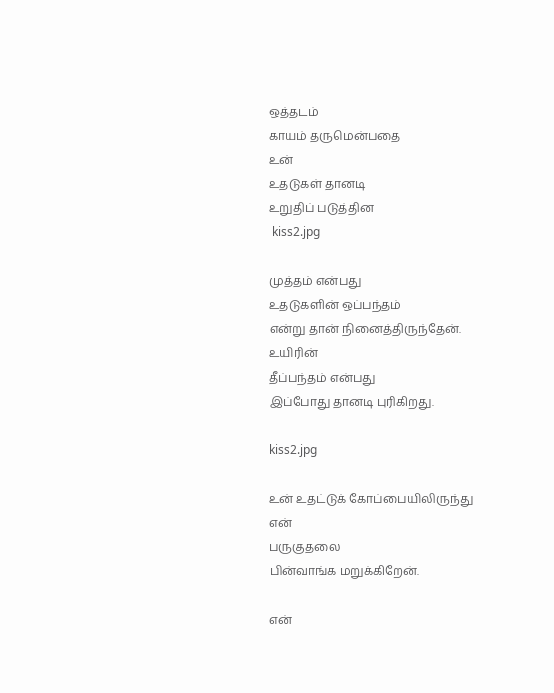ஒத்தடம்
காயம் தருமென்பதை
உன்
உதடுகள் தானடி
உறுதிப் படுத்தின
 kiss2.jpg

முத்தம் என்பது
உதடுகளின் ஒப்பந்தம்
என்று தான் நினைத்திருந்தேன்.
உயிரின்
தீப்பந்தம் என்பது
இப்போது தானடி புரிகிறது.

kiss2.jpg

உன் உதட்டுக் கோப்பையிலிருந்து
என்
பருகுதலை
பின்வாங்க மறுக்கிறேன்.

என்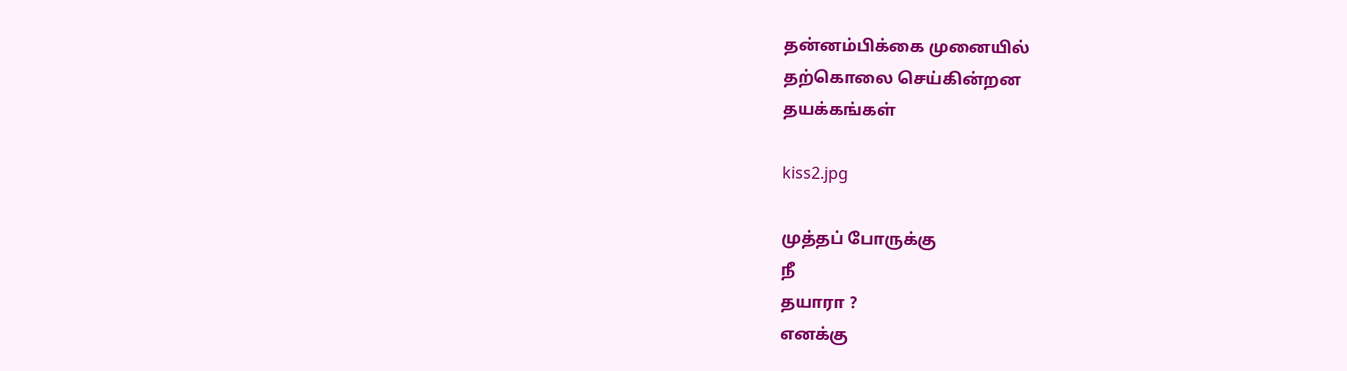தன்னம்பிக்கை முனையில்
தற்கொலை செய்கின்றன
தயக்கங்கள்

kiss2.jpg

முத்தப் போருக்கு
நீ
தயாரா ?
எனக்கு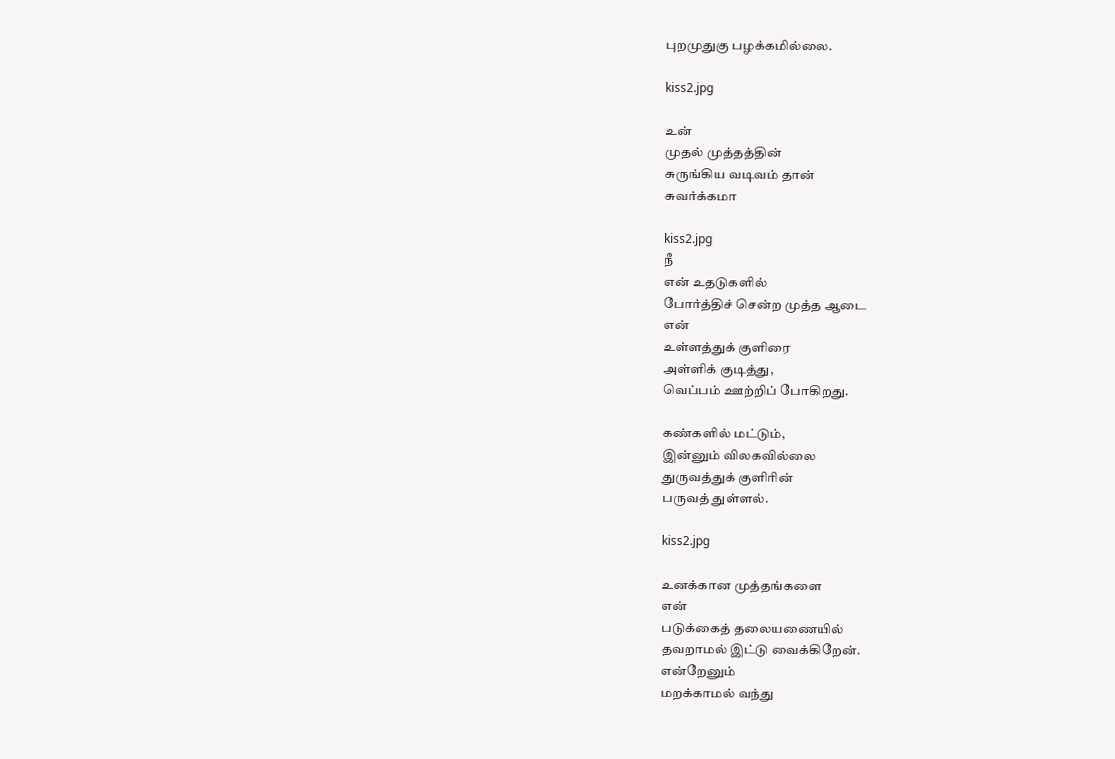புறமுதுகு பழக்கமில்லை.

kiss2.jpg

உன்
முதல் முத்தத்தின்
சுருங்கிய வடிவம் தான்
சுவர்க்கமா

kiss2.jpg
நீ
என் உதடுகளில்
போர்த்திச் சென்ற முத்த ஆடை
என்
உள்ளத்துக் குளிரை
அள்ளிக் குடித்து,
வெப்பம் ஊற்றிப் போகிறது.

கண்களில் மட்டும்,
இன்னும் விலகவில்லை
துருவத்துக் குளிரின்
பருவத் துள்ளல்.

kiss2.jpg

உனக்கான முத்தங்களை
என்
படுக்கைத் தலையணையில்
தவறாமல் இட்டு வைக்கிறேன்.
என்றேனும்
மறக்காமல் வந்து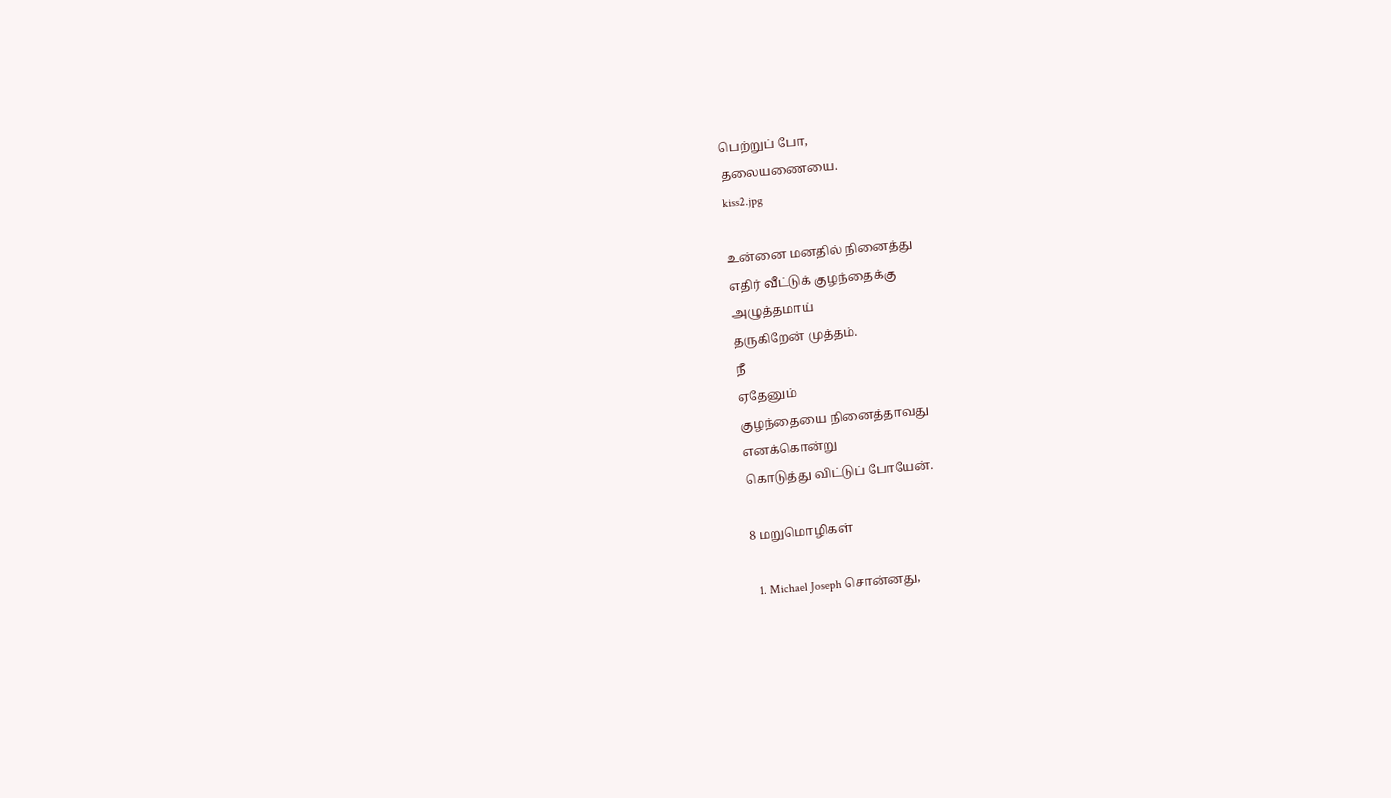பெற்றுப் போ,
தலையணையை.
kiss2.jpg

உன்னை மனதில் நினைத்து
எதிர் வீட்டுக் குழந்தைக்கு
அழுத்தமாய்
தருகிறேன் முத்தம்.
நீ
ஏதேனும்
குழந்தையை நினைத்தாவது
எனக்கொன்று
கொடுத்து விட்டுப் போயேன்.

8 மறுமொழிகள்

  1. Michael Joseph சொன்னது,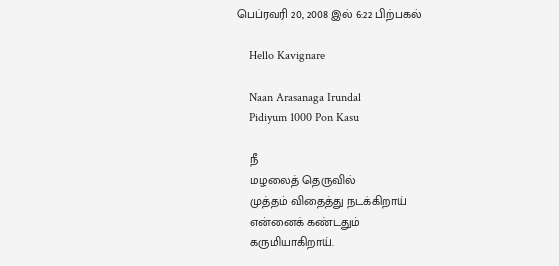பெப்ரவரி 20, 2008 இல் 6:22 பிற்பகல்

    Hello Kavignare

    Naan Arasanaga Irundal
    Pidiyum 1000 Pon Kasu

    நீ
    மழலைத் தெருவில்
    முத்தம் விதைத்து நடக்கிறாய்
    என்னைக் கண்டதும்
    கருமியாகிறாய்.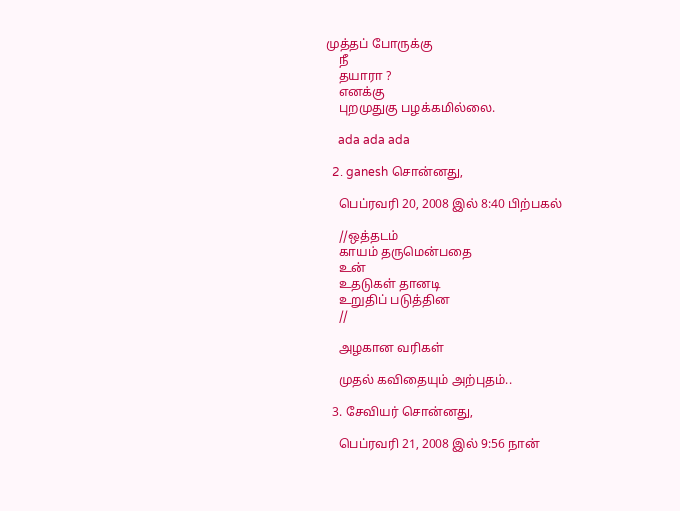முத்தப் போருக்கு
    நீ
    தயாரா ?
    எனக்கு
    புறமுதுகு பழக்கமில்லை.

    ada ada ada

  2. ganesh சொன்னது,

    பெப்ரவரி 20, 2008 இல் 8:40 பிற்பகல்

    //ஒத்தடம்
    காயம் தருமென்பதை
    உன்
    உதடுகள் தானடி
    உறுதிப் படுத்தின
    //

    அழகான வரிகள்

    முதல் கவிதையும் அற்புதம்..

  3. சேவியர் சொன்னது,

    பெப்ரவரி 21, 2008 இல் 9:56 நான்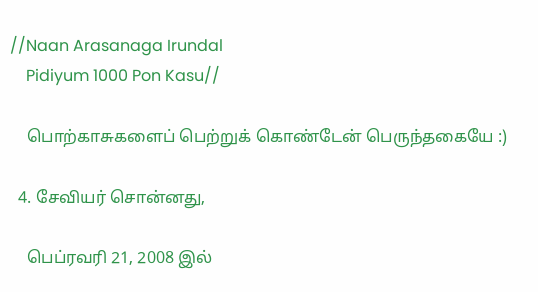//Naan Arasanaga Irundal
    Pidiyum 1000 Pon Kasu//

    பொற்காசுகளைப் பெற்றுக் கொண்டேன் பெருந்தகையே :)

  4. சேவியர் சொன்னது,

    பெப்ரவரி 21, 2008 இல்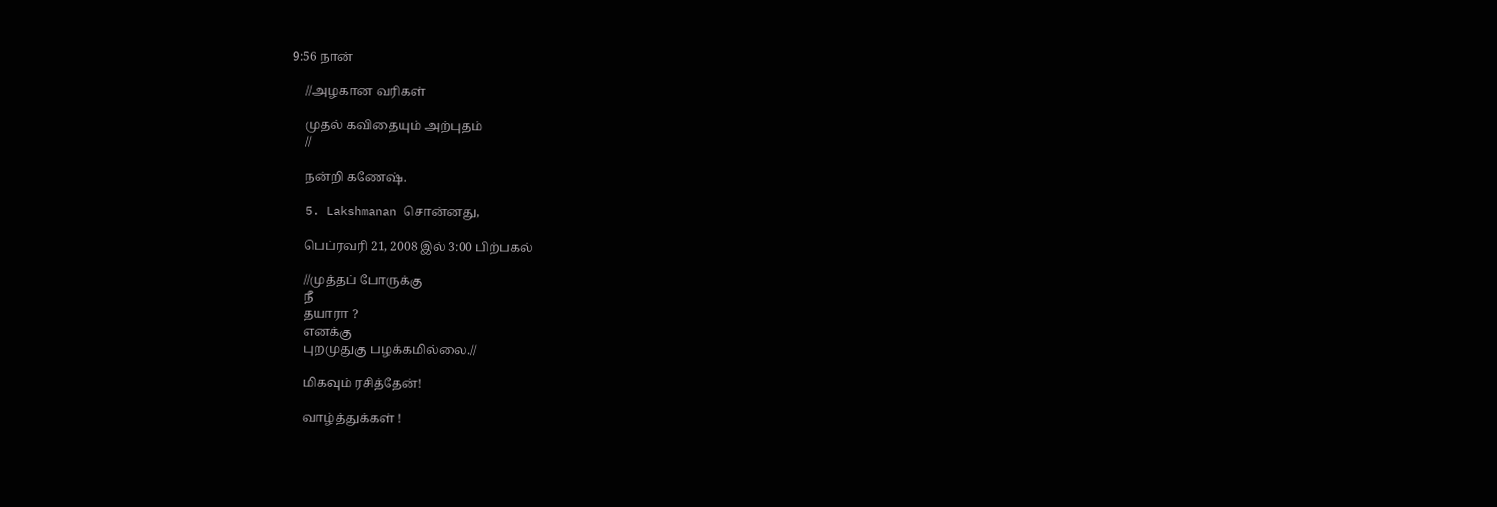9:56 நான்

    //அழகான வரிகள்

    முதல் கவிதையும் அற்புதம்
    //

    நன்றி கணேஷ்.

  5. Lakshmanan சொன்னது,

    பெப்ரவரி 21, 2008 இல் 3:00 பிற்பகல்

    //முத்தப் போருக்கு
    நீ
    தயாரா ?
    எனக்கு
    புறமுதுகு பழக்கமில்லை.//

    மிகவும் ரசித்தேன்!

    வாழ்த்துக்கள் !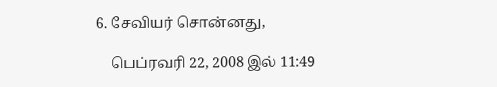6. சேவியர் சொன்னது,

    பெப்ரவரி 22, 2008 இல் 11:49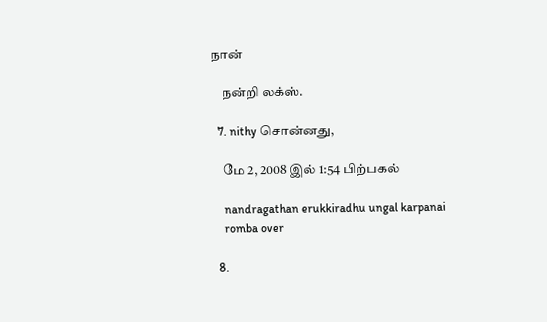நான்

    நன்றி லக்ஸ்.

  7. nithy சொன்னது,

    மே 2, 2008 இல் 1:54 பிற்பகல்

    nandragathan erukkiradhu ungal karpanai
    romba over

  8.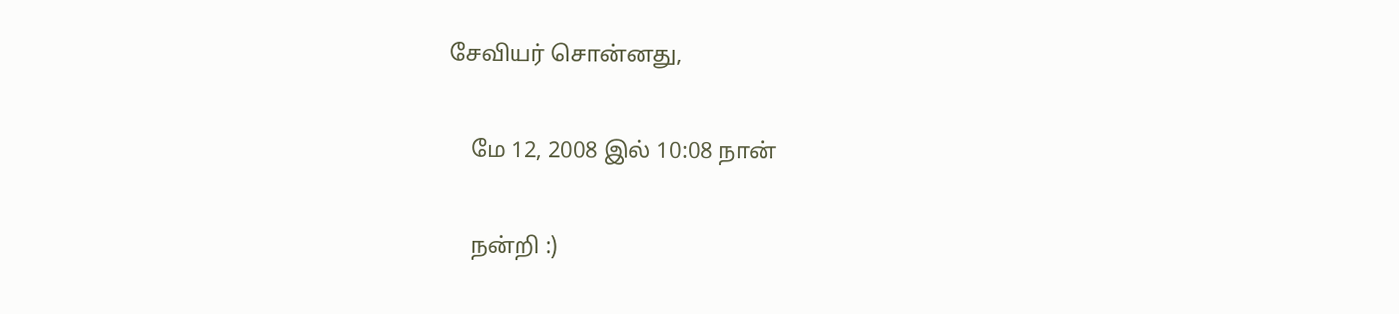சேவியர் சொன்னது,

    மே 12, 2008 இல் 10:08 நான்

    நன்றி :)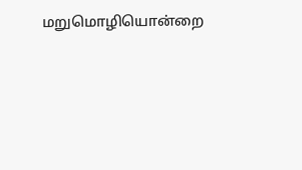மறுமொழியொன்றை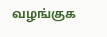வழங்குக